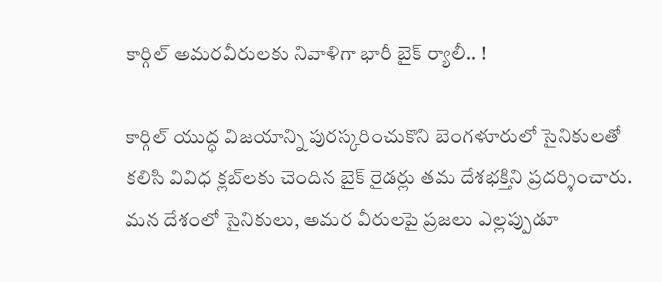కార్గిల్‌ అమరవీరులకు నివాళిగా భారీ బైక్‌ ర్యాలీ.. !

కార్గిల్‌ యుద్ధ విజయాన్ని పురస్కరించుకొని బెంగళూరులో సైనికులతో కలిసి వివిధ క్లబ్‌లకు చెందిన బైక్‌ రైడర్లు తమ దేశభక్తిని ప్రదర్శించారు. మన దేశంలో సైనికులు, అమర వీరులపై ప్రజలు ఎల్లప్పుడూ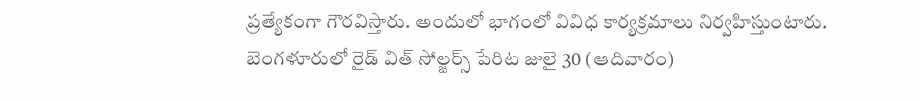ప్రత్యేకంగా గౌరవిస్తారు. అందులో భాగంలో వివిధ కార్యక్రమాలు నిర్వహిస్తుంటారు. బెంగళూరులో రైడ్ విత్‌ సోల్జర్స్‌ పేరిట జులై 30 (ఆదివారం)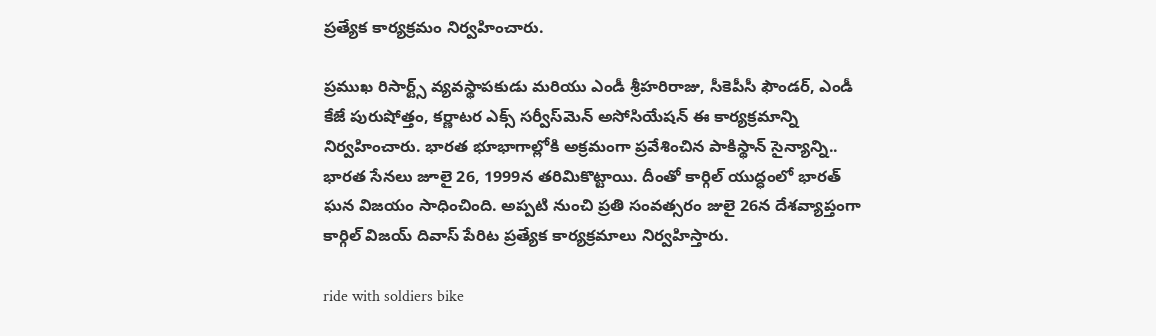ప్రత్యేక కార్యక్రమం నిర్వహించారు.

ప్రముఖ రిసార్ట్స్‌ వ్యవస్థాపకుడు మరియు ఎండీ శ్రీహరిరాజు, సీకెపీసీ ఫౌండర్‌, ఎండీ కేజే పురుషోత్తం, కర్ణాటర ఎక్స్‌ సర్వీస్‌మెన్‌ అసోసియేషన్‌ ఈ కార్యక్రమాన్ని నిర్వహించారు. భారత భూభాగాల్లోకి అక్రమంగా ప్రవేశించిన పాకిస్థాన్‌ సైన్యాన్ని.. భారత సేనలు జూలై 26, 1999న తరిమికొట్టాయి. దీంతో కార్గిల్‌ యుద్ధంలో భారత్‌ ఘన విజయం సాధించింది. అప్పటి నుంచి ప్రతి సంవత్సరం జులై 26న దేశవ్యాప్తంగా కార్గిల్‌ విజయ్‌ దివాస్‌ పేరిట ప్రత్యేక కార్యక్రమాలు నిర్వహిస్తారు.

ride with soldiers bike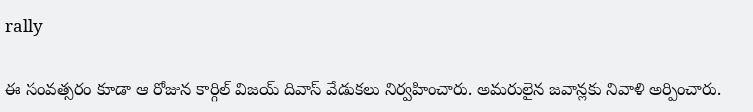rally

ఈ సంవత్సరం కూడా ఆ రోజున కార్గిల్‌ విజయ్‌ దివాస్‌ వేడుకలు నిర్వహించారు. అమరులైన జవాన్లకు నివాళి అర్పించారు.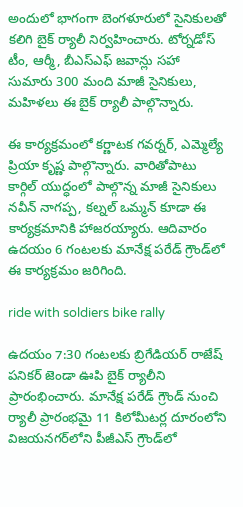అందులో భాగంగా బెంగళూరులో సైనికులతో కలిగి బైక్‌ ర్యాలీ నిర్వహించారు. టోర్నడోస్‌ టీం, ఆ‌ర్మీ, బీఎస్‌ఎఫ్‌ జవాన్లు సహా సుమారు 300 మంది మాజీ సైనికులు, మహిళలు ఈ బైక్‌ ర్యాలీ పాల్గొన్నారు.

ఈ కార్యక్రమంలో కర్ణాటక గవర్నర్‌, ఎమ్మెల్యే ప్రియా కృష్ణ పాల్గొన్నారు. వారితోపాటు కార్గిల్‌ యుద్ధంలో పాల్గొన్న మాజీ సైనికులు నవీన్‌ నాగప్ప, కల్నల్‌ ఒమ్మన్‌ కూడా ఈ కార్యక్రమానికి హాజరయ్యారు. ఆదివారం ఉదయం 6 గంటలకు మానేక్ష పరేడ్‌ గ్రౌండ్‌లో ఈ కార్యక్రమం జరిగింది.

ride with soldiers bike rally

ఉదయం 7:30 గంటలకు బ్రిగేడియర్‌ రాజేష్‌ పనికర్‌ జెండా ఊపి బైక్‌ ర్యాలీని ప్రారంభించారు. మానేక్ష పరేడ్‌ గ్రౌండ్‌ నుంచి ర్యాలీ ప్రారంభమై 11 కిలోమీటర్ల దూరంలోని విజయనగర్‌లోని పీజీఎస్‌ గ్రౌండ్‌లో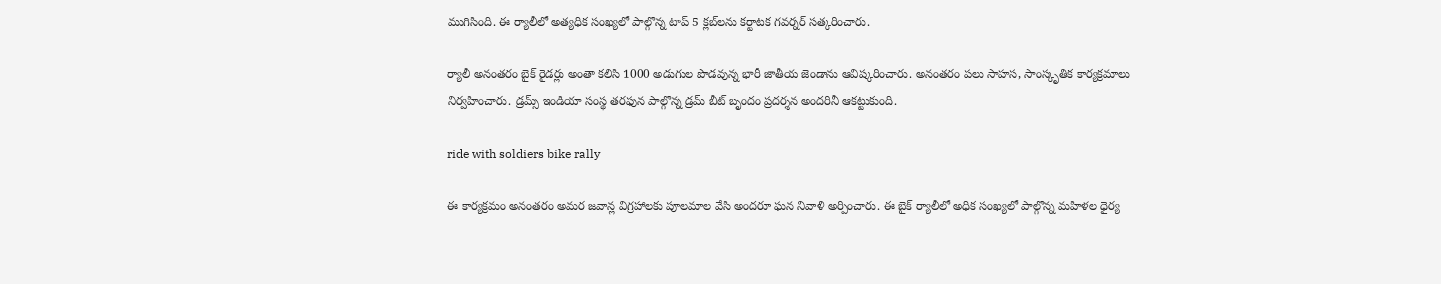ముగిసింది. ఈ ర్యాలీలో అత్యధిక సంఖ్యలో పాల్గొన్న టాప్‌ 5 క్లబ్‌లను కర్టాటక గవర్నర్‌ సత్కరించారు.

ర్యాలీ అనంతరం బైక్‌ రైడర్లు అంతా కలిసి 1000 అడుగుల పొడవున్న భారీ జాతీయ జెండాను ఆవిష్కరించారు. అనంతరం పలు సాహస, సాంస్కృతిక కార్యక్రమాలు నిర్వహించారు. డ్రమ్స్‌ ఇండియా సంస్థ తరఫున పాల్గొన్న డ్రమ్‌ బీట్‌ బృందం ప్రదర్శన అందరినీ ఆకట్టుకుంది.

ride with soldiers bike rally

ఈ కార్యక్రమం అనంతరం అమర జవాన్ల విగ్రహాలకు పూలమాల వేసి అందరూ ఘన నివాళి అర్పించారు. ఈ బైక్‌ ర్యాలీలో అధిక సంఖ్యలో పాల్గొన్న మహిళల ధైర్య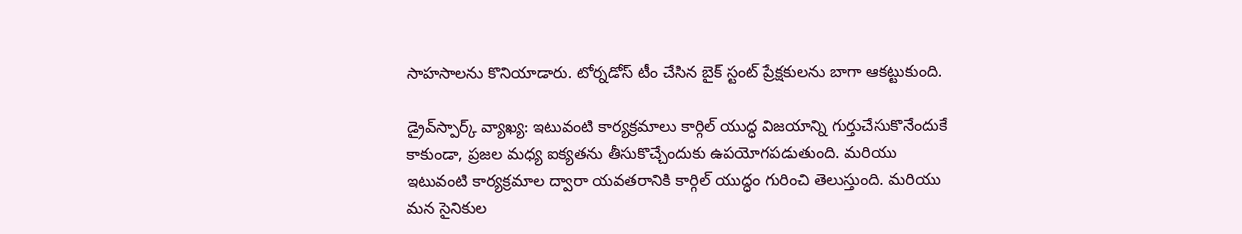సాహసాలను కొనియాడారు. టోర్నడోస్‌ టీం చేసిన బైక్‌ స్టంట్‌ ప్రేక్షకులను బాగా ఆకట్టుకుంది.

డ్రైవ్‌స్పార్క్‌ వ్యాఖ్య: ఇటువంటి కార్యక్రమాలు కార్గిల్‌ యుద్ధ విజయాన్ని గుర్తుచేసుకొనేందుకే కాకుండా, ప్రజల మధ్య ఐక్యతను తీసుకొచ్చేందుకు ఉపయోగపడుతుంది. మరియు ఇటువంటి కార్యక్రమాల ద్వారా యవతరానికి కార్గిల్‌ యుద్ధం గురించి తెలుస్తుంది. మరియు మన సైనికుల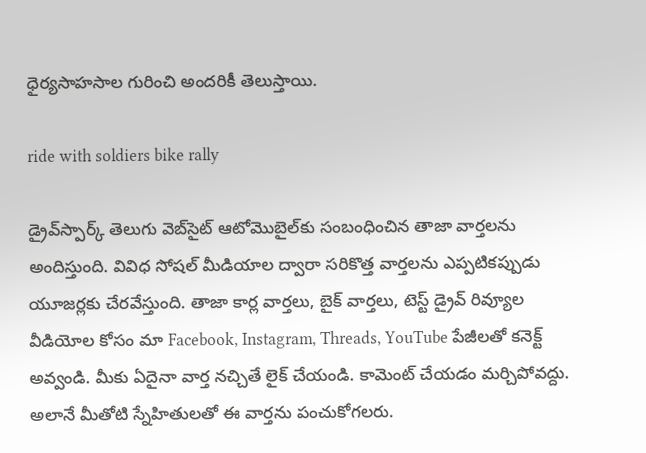ధైర్యసాహసాల గురించి అందరికీ తెలుస్తాయి.

ride with soldiers bike rally

డ్రైవ్‌స్పార్క్ తెలుగు వెబ్‌సైట్ ఆటోమొబైల్‌కు సంబంధించిన తాజా వార్తలను అందిస్తుంది. వివిధ సోషల్ మీడియాల ద్వారా సరికొత్త వార్తలను ఎప్పటికప్పుడు యూజర్లకు చేరవేస్తుంది. తాజా కార్ల వార్తలు, బైక్ వార్తలు, టెస్ట్ డ్రైవ్ రివ్యూల వీడియోల కోసం మా Facebook, Instagram, Threads, YouTube పేజీలతో కనెక్ట్ అవ్వండి. మీకు ఏదైనా వార్త నచ్చితే లైక్ చేయండి. కామెంట్ చేయడం మర్చిపోవద్దు. అలానే మీతోటి స్నేహితులతో ఈ వార్తను పంచుకోగలరు.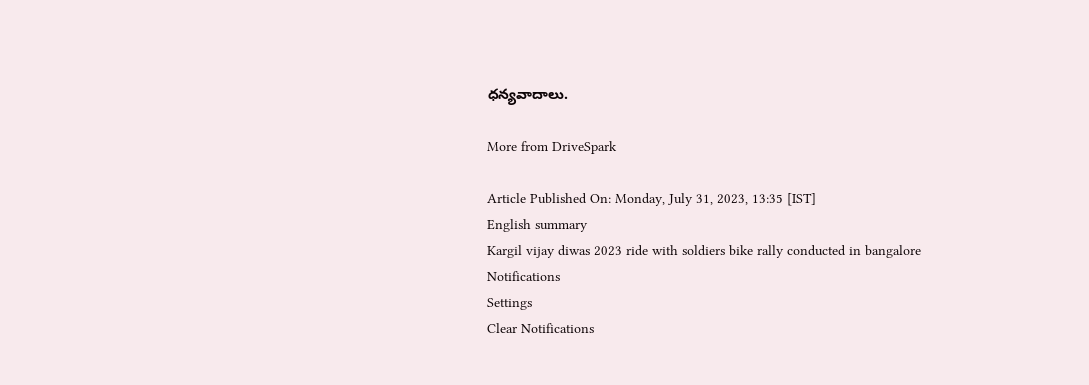ధన్యవాదాలు.

More from DriveSpark

Article Published On: Monday, July 31, 2023, 13:35 [IST]
English summary
Kargil vijay diwas 2023 ride with soldiers bike rally conducted in bangalore
Notifications
Settings
Clear Notifications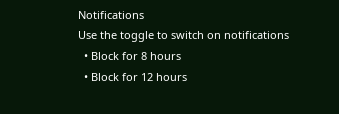Notifications
Use the toggle to switch on notifications
  • Block for 8 hours
  • Block for 12 hours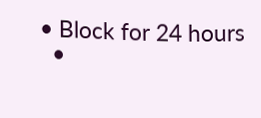• Block for 24 hours
  •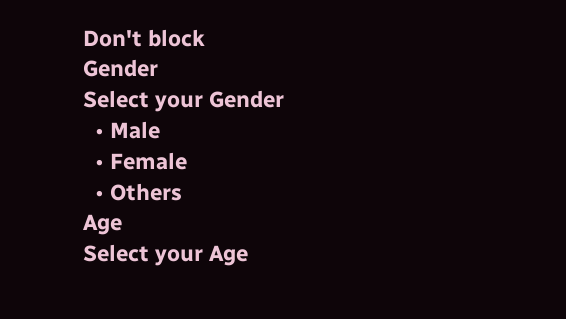Don't block
Gender
Select your Gender
  • Male
  • Female
  • Others
Age
Select your Age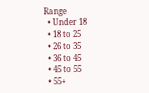Range
  • Under 18
  • 18 to 25
  • 26 to 35
  • 36 to 45
  • 45 to 55
  • 55+